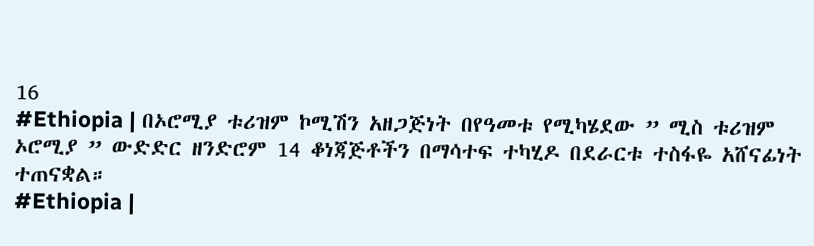16
#Ethiopia | በኦሮሚያ ቱሪዝም ኮሚሽን አዘጋጅነት በየዓመቱ የሚካሄደው ” ሚስ ቱሪዝም ኦሮሚያ ” ውድድር ዘንድሮም 14 ቆነጃጅቶችን በማሳተፍ ተካሂዶ በደራርቱ ተስፋዬ አሸናፊነት ተጠናቋል።
#Ethiopia |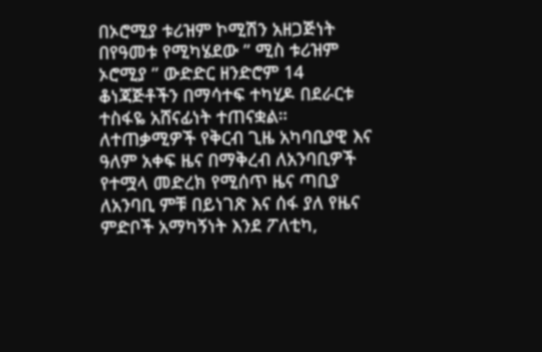በኦሮሚያ ቱሪዝም ኮሚሽን አዘጋጅነት በየዓመቱ የሚካሄደው ” ሚስ ቱሪዝም ኦሮሚያ ” ውድድር ዘንድሮም 14 ቆነጃጅቶችን በማሳተፍ ተካሂዶ በደራርቱ ተስፋዬ አሸናፊነት ተጠናቋል።
ለተጠቃሚዎች የቅርብ ጊዜ አካባቢያዊ እና ዓለም አቀፍ ዜና በማቅረብ ለአንባቢዎች የተሟላ መድረክ የሚሰጥ ዜና ጣቢያ ለአንባቢ ምቹ በይነገጽ እና ሰፋ ያለ የዜና ምድቦች አማካኝነት እንደ ፖለቲካ,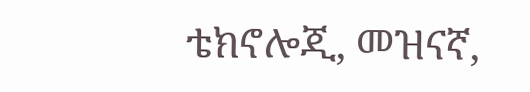ቴክኖሎጂ, መዝናኛ,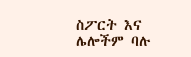ስፖርት እና ሌሎችም ባሉ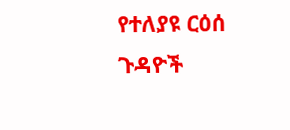የተለያዩ ርዕሰ ጉዳዮች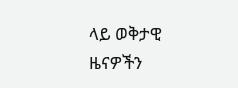ላይ ወቅታዊ ዜናዎችን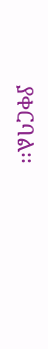ያቀርባል፡፡